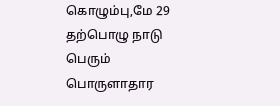கொழும்பு,மே 29
தற்பொழு நாடு பெரும் பொருளாதார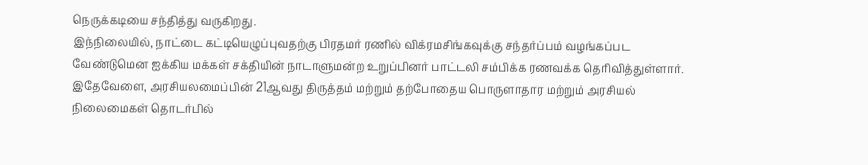நெருக்கடியை சந்தித்து வருகிறது.
இந்நிலையில், நாட்டை கட்டியெழுப்புவதற்கு பிரதமர் ரணில் விக்ரமசிங்கவுக்கு சந்தர்ப்பம் வழங்கப்பட வேண்டுமென ஐக்கிய மக்கள் சக்தியின் நாடாளுமன்ற உறுப்பினர் பாட்டலி சம்பிக்க ரணவக்க தெரிவித்துள்ளார்.
இதேவேளை, அரசியலமைப்பின் 21ஆவது திருத்தம் மற்றும் தற்போதைய பொருளாதார மற்றும் அரசியல் நிலைமைகள் தொடர்பில்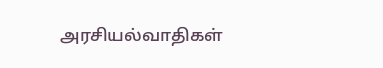அரசியல்வாதிகள்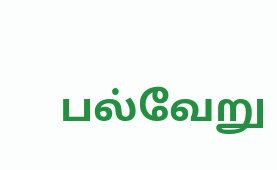பல்வேறு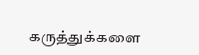கருத்துக்களை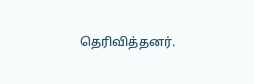தெரிவித்தனர்.